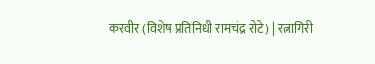करवीर (विशेष प्रतिनिधी रामचंद्र रोटे) | रत्नागिरी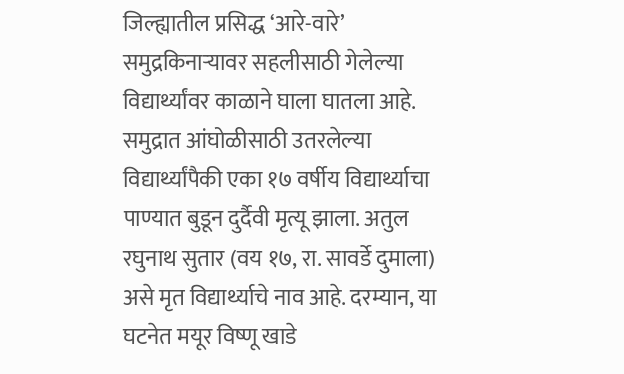जिल्ह्यातील प्रसिद्ध ‘आरे-वारे’ समुद्रकिनाऱ्यावर सहलीसाठी गेलेल्या विद्यार्थ्यांवर काळाने घाला घातला आहे. समुद्रात आंघोळीसाठी उतरलेल्या विद्यार्थ्यांपैकी एका १७ वर्षीय विद्यार्थ्याचा पाण्यात बुडून दुर्दैवी मृत्यू झाला. अतुल रघुनाथ सुतार (वय १७, रा. सावर्डे दुमाला) असे मृत विद्यार्थ्याचे नाव आहे. दरम्यान, या घटनेत मयूर विष्णू खाडे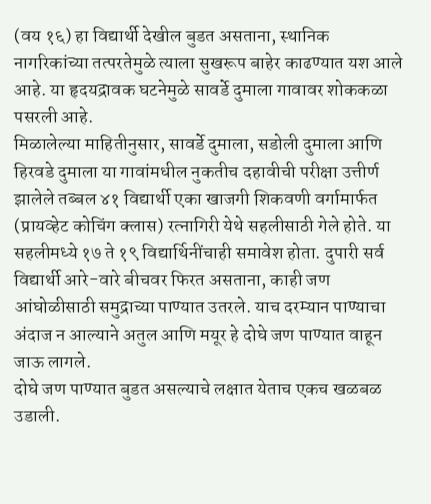(वय १६) हा विद्यार्थी देखील बुडत असताना, स्थानिक नागरिकांच्या तत्परतेमुळे त्याला सुखरूप बाहेर काढण्यात यश आले आहे. या हृदयद्रावक घटनेमुळे सावर्डे दुमाला गावावर शोककळा पसरली आहे.
मिळालेल्या माहितीनुसार, सावर्डे दुमाला, सडोली दुमाला आणि हिरवडे दुमाला या गावांमधील नुकतीच दहावीची परीक्षा उत्तीर्ण झालेले तब्बल ४१ विद्यार्थी एका खाजगी शिकवणी वर्गामार्फत (प्रायव्हेट कोचिंग क्लास) रत्नागिरी येथे सहलीसाठी गेले होते. या सहलीमध्ये १७ ते १९ विद्यार्थिनींचाही समावेश होता. दुपारी सर्व विद्यार्थी आरे-वारे बीचवर फिरत असताना, काही जण आंघोळीसाठी समुद्राच्या पाण्यात उतरले. याच दरम्यान पाण्याचा अंदाज न आल्याने अतुल आणि मयूर हे दोघे जण पाण्यात वाहून जाऊ लागले.
दोघे जण पाण्यात बुडत असल्याचे लक्षात येताच एकच खळबळ उडाली.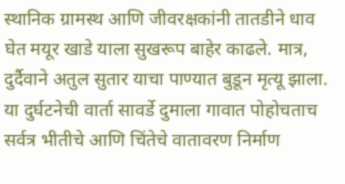स्थानिक ग्रामस्थ आणि जीवरक्षकांनी तातडीने धाव घेत मयूर खाडे याला सुखरूप बाहेर काढले. मात्र, दुर्दैवाने अतुल सुतार याचा पाण्यात बुडून मृत्यू झाला.
या दुर्घटनेची वार्ता सावर्डे दुमाला गावात पोहोचताच सर्वत्र भीतीचे आणि चिंतेचे वातावरण निर्माण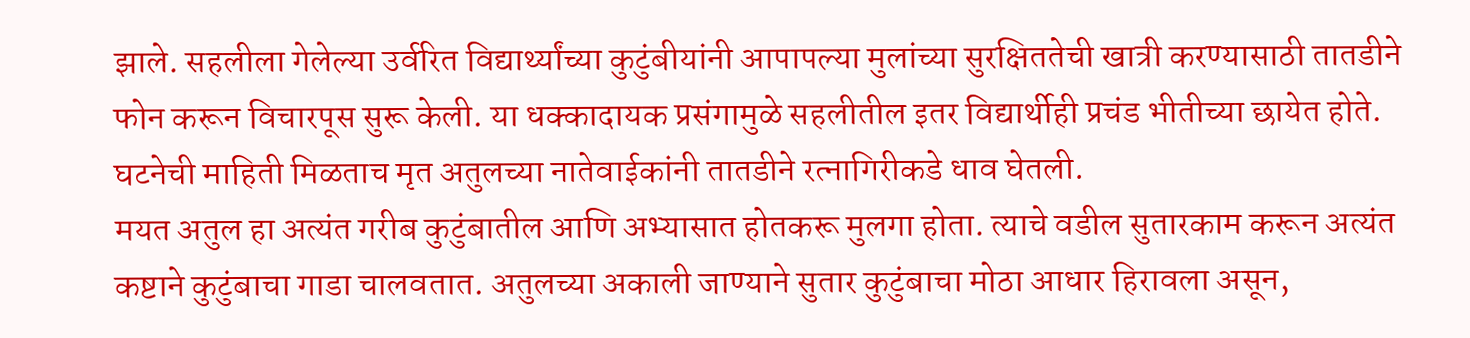झाले. सहलीला गेलेल्या उर्वरित विद्यार्थ्यांच्या कुटुंबीयांनी आपापल्या मुलांच्या सुरक्षिततेची खात्री करण्यासाठी तातडीने फोन करून विचारपूस सुरू केली. या धक्कादायक प्रसंगामुळे सहलीतील इतर विद्यार्थीही प्रचंड भीतीच्या छायेत होते. घटनेची माहिती मिळताच मृत अतुलच्या नातेवाईकांनी तातडीने रत्नागिरीकडे धाव घेतली.
मयत अतुल हा अत्यंत गरीब कुटुंबातील आणि अभ्यासात होतकरू मुलगा होता. त्याचे वडील सुतारकाम करून अत्यंत कष्टाने कुटुंबाचा गाडा चालवतात. अतुलच्या अकाली जाण्याने सुतार कुटुंबाचा मोठा आधार हिरावला असून,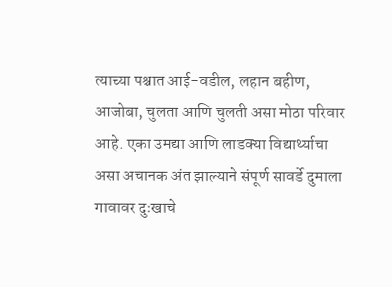त्याच्या पश्चात आई-वडील, लहान बहीण, आजोबा, चुलता आणि चुलती असा मोठा परिवार आहे. एका उमद्या आणि लाडक्या विद्यार्थ्याचा असा अचानक अंत झाल्याने संपूर्ण सावर्डे दुमाला गावावर दुःखाचे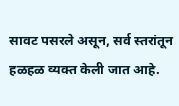सावट पसरले असून, सर्व स्तरांतून हळहळ व्यक्त केली जात आहे.